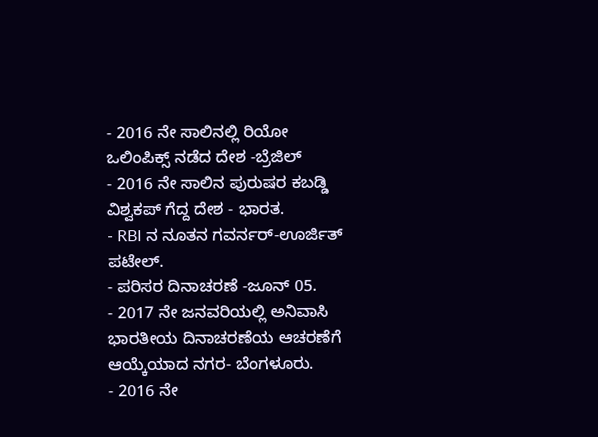- 2016 ನೇ ಸಾಲಿನಲ್ಲಿ ರಿಯೋ ಒಲಿಂಪಿಕ್ಸ್ ನಡೆದ ದೇಶ -ಬ್ರೆಜಿಲ್
- 2016 ನೇ ಸಾಲಿನ ಪುರುಷರ ಕಬಡ್ಡಿ ವಿಶ್ವಕಪ್ ಗೆದ್ದ ದೇಶ - ಭಾರತ.
- RBI ನ ನೂತನ ಗವರ್ನರ್-ಊರ್ಜಿತ್ ಪಟೇಲ್.
- ಪರಿಸರ ದಿನಾಚರಣೆ -ಜೂನ್ 05.
- 2017 ನೇ ಜನವರಿಯಲ್ಲಿ ಅನಿವಾಸಿ ಭಾರತೀಯ ದಿನಾಚರಣೆಯ ಆಚರಣೆಗೆ ಆಯ್ಕೆಯಾದ ನಗರ- ಬೆಂಗಳೂರು.
- 2016 ನೇ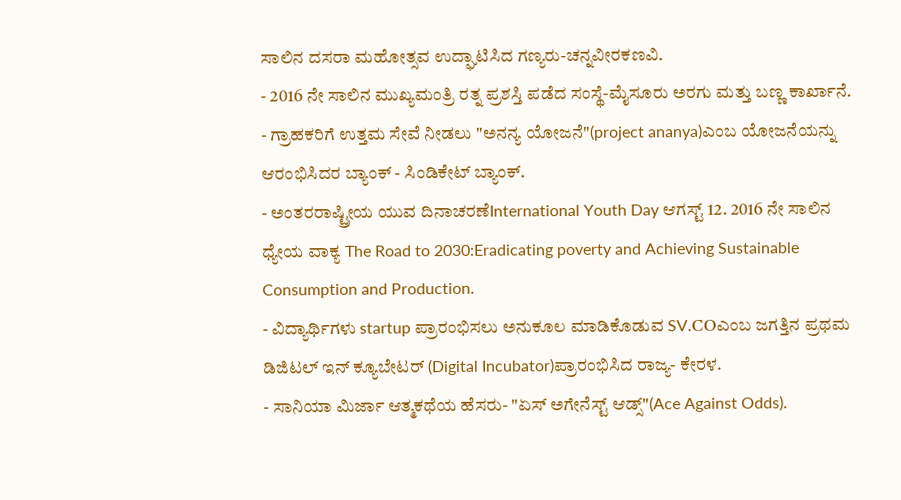ಸಾಲಿನ ದಸರಾ ಮಹೋತ್ಸವ ಉದ್ಘಾಟಿಸಿದ ಗಣ್ಯರು-ಚನ್ನವೀರಕಣವಿ.
- 2016 ನೇ ಸಾಲಿನ ಮುಖ್ಯಮಂತ್ರಿ ರತ್ನ ಪ್ರಶಸ್ತಿ ಪಡೆದ ಸಂಸ್ಥೆ-ಮೈಸೂರು ಅರಗು ಮತ್ತು ಬಣ್ಣ ಕಾರ್ಖಾನೆ.
- ಗ್ರಾಹಕರಿಗೆ ಉತ್ತಮ ಸೇವೆ ನೀಡಲು "ಅನನ್ಯ ಯೋಜನೆ"(project ananya)ಎಂಬ ಯೋಜನೆಯನ್ನು ಆರಂಭಿಸಿದರ ಬ್ಯಾಂಕ್ - ಸಿಂಡಿಕೇಟ್ ಬ್ಯಾಂಕ್.
- ಅಂತರರಾಷ್ಟ್ರೀಯ ಯುವ ದಿನಾಚರಣೆInternational Youth Day ಆಗಸ್ಟ್ 12. 2016 ನೇ ಸಾಲಿನ ಧ್ಯೇಯ ವಾಕ್ಯ The Road to 2030:Eradicating poverty and Achieving Sustainable Consumption and Production.
- ವಿದ್ಯಾರ್ಥಿಗಳು startup ಪ್ರಾರಂಭಿಸಲು ಅನುಕೂಲ ಮಾಡಿಕೊಡುವ SV.COಎಂಬ ಜಗತ್ತಿನ ಪ್ರಥಮ ಡಿಜಿಟಲ್ ಇನ್ ಕ್ಯೂಬೇಟರ್ (Digital Incubator)ಪ್ರಾರಂಭಿಸಿದ ರಾಜ್ಯ- ಕೇರಳ.
- ಸಾನಿಯಾ ಮಿರ್ಜಾ ಆತ್ಮಕಥೆಯ ಹೆಸರು- "ಏಸ್ ಅಗೇನೆಸ್ಟ್ ಆಡ್ಸ್"(Ace Against Odds).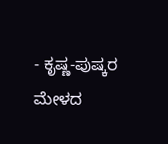- ಕೃಷ್ಣ-ಪುಷ್ಕರ ಮೇಳದ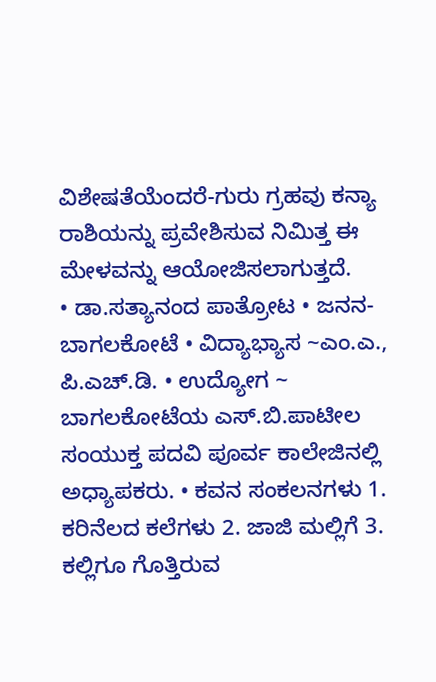ವಿಶೇಷತೆಯೆಂದರೆ-ಗುರು ಗ್ರಹವು ಕನ್ಯಾ ರಾಶಿಯನ್ನು ಪ್ರವೇಶಿಸುವ ನಿಮಿತ್ತ ಈ ಮೇಳವನ್ನು ಆಯೋಜಿಸಲಾಗುತ್ತದೆ.
• ಡಾ.ಸತ್ಯಾನಂದ ಪಾತ್ರೋಟ • ಜನನ- ಬಾಗಲಕೋಟೆ • ವಿದ್ಯಾಭ್ಯಾಸ ~ಎಂ.ಎ., ಪಿ.ಎಚ್.ಡಿ. • ಉದ್ಯೋಗ ~ ಬಾಗಲಕೋಟೆಯ ಎಸ್.ಬಿ.ಪಾಟೀಲ ಸಂಯುಕ್ತ ಪದವಿ ಪೂರ್ವ ಕಾಲೇಜಿನಲ್ಲಿ ಅಧ್ಯಾಪಕರು. • ಕವನ ಸಂಕಲನಗಳು 1. ಕರಿನೆಲದ ಕಲೆಗಳು 2. ಜಾಜಿ ಮಲ್ಲಿಗೆ 3. ಕಲ್ಲಿಗೂ ಗೊತ್ತಿರುವ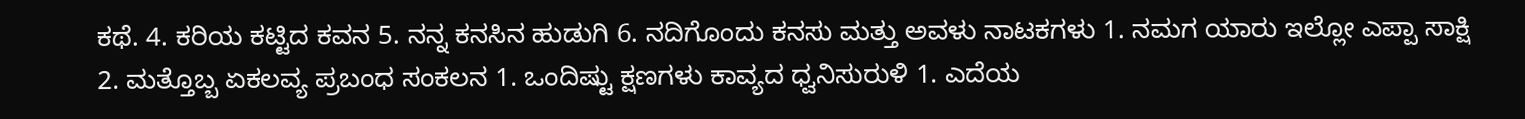ಕಥೆ. 4. ಕರಿಯ ಕಟ್ಟಿದ ಕವನ 5. ನನ್ನ ಕನಸಿನ ಹುಡುಗಿ 6. ನದಿಗೊಂದು ಕನಸು ಮತ್ತು ಅವಳು ನಾಟಕಗಳು 1. ನಮಗ ಯಾರು ಇಲ್ಲೋ ಎಪ್ಪಾ ಸಾಕ್ಷಿ 2. ಮತ್ತೊಬ್ಬ ಏಕಲವ್ಯ ಪ್ರಬಂಧ ಸಂಕಲನ 1. ಒಂದಿಷ್ಟು ಕ್ಷಣಗಳು ಕಾವ್ಯದ ಧ್ವನಿಸುರುಳಿ 1. ಎದೆಯ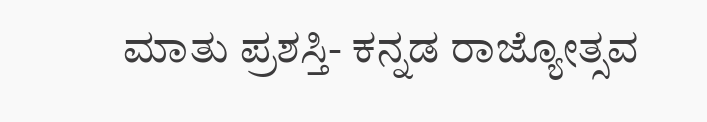ಮಾತು ಪ್ರಶಸ್ತಿ- ಕನ್ನಡ ರಾಜ್ಯೋತ್ಸವ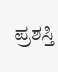ಪ್ರಶಸ್ತಿ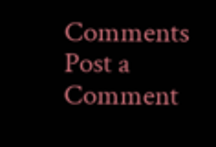Comments
Post a Comment